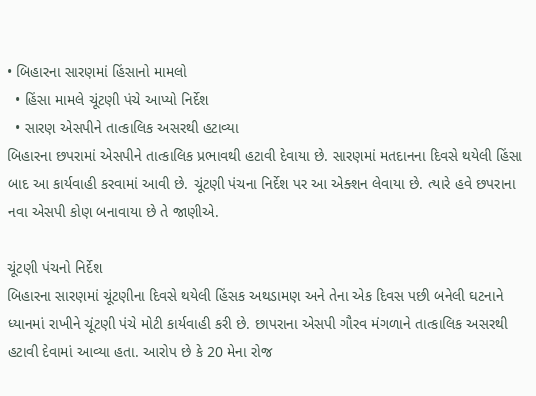• બિહારના સારણમાં હિંસાનો મામલો
  • હિંસા મામલે ચૂંટણી પંચે આપ્યો નિર્દેશ
  • સારણ એસપીને તાત્કાલિક અસરથી હટાવ્યા
બિહારના છપરામાં એસપીને તાત્કાલિક પ્રભાવથી હટાવી દેવાયા છે. સારણમાં મતદાનના દિવસે થયેલી હિંસા બાદ આ કાર્યવાહી કરવામાં આવી છે. ચૂંટણી પંચના નિર્દેશ પર આ એક્શન લેવાયા છે. ત્યારે હવે છપરાના નવા એસપી કોણ બનાવાયા છે તે જાણીએ.

ચૂંટણી પંચનો નિર્દેશ
બિહારના સારણમાં ચૂંટણીના દિવસે થયેલી હિંસક અથડામણ અને તેના એક દિવસ પછી બનેલી ઘટનાને ધ્યાનમાં રાખીને ચૂંટણી પંચે મોટી કાર્યવાહી કરી છે. છાપરાના એસપી ગૌરવ મંગળાને તાત્કાલિક અસરથી હટાવી દેવામાં આવ્યા હતા. આરોપ છે કે 20 મેના રોજ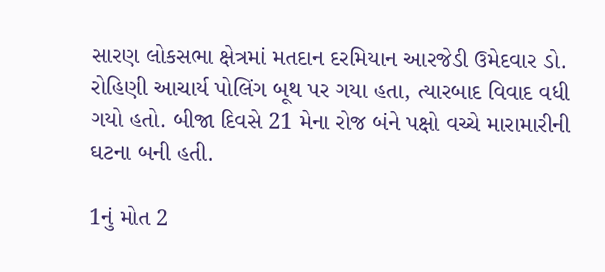સારણ લોકસભા ક્ષેત્રમાં મતદાન દરમિયાન આરજેડી ઉમેદવાર ડો. રોહિણી આચાર્ય પોલિંગ બૂથ પર ગયા હતા, ત્યારબાદ વિવાદ વધી ગયો હતો. બીજા દિવસે 21 મેના રોજ બંને પક્ષો વચ્ચે મારામારીની ઘટના બની હતી.

1નું મોત 2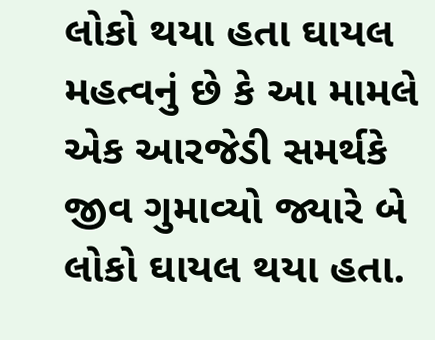લોકો થયા હતા ઘાયલ
મહત્વનું છે કે આ મામલે એક આરજેડી સમર્થકે જીવ ગુમાવ્યો જ્યારે બે લોકો ઘાયલ થયા હતા.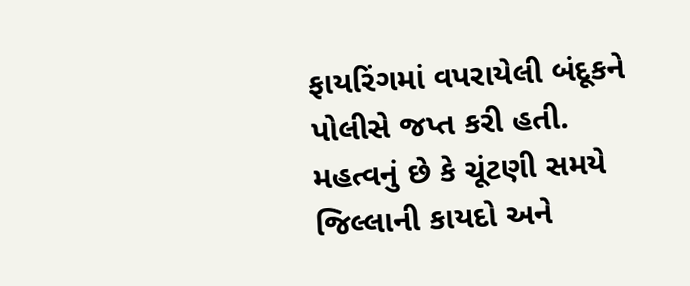ફાયરિંગમાં વપરાયેલી બંદૂકને પોલીસે જપ્ત કરી હતી. મહત્વનું છે કે ચૂંટણી સમયે જિલ્લાની કાયદો અને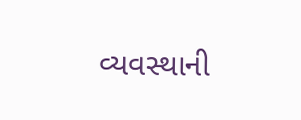વ્યવસ્થાની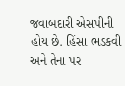જવાબદારી એસપીની હોય છે. હિંસા ભડકવી અને તેના પર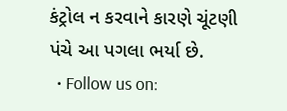કંટ્રોલ ન કરવાને કારણે ચૂંટણી પંચે આ પગલા ભર્યા છે.
  • Follow us on: